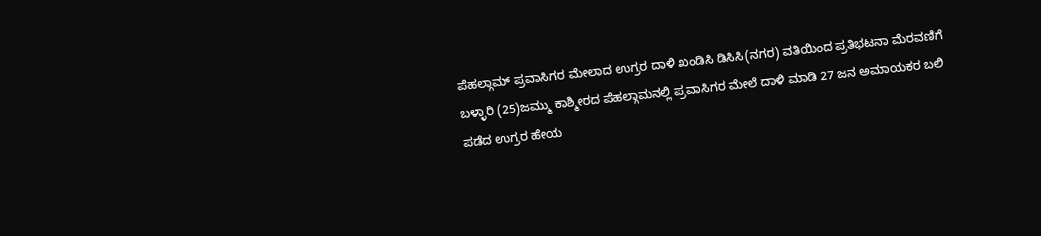ಪೆಹಲ್ಗಾಮ್ ಪ್ರವಾಸಿಗರ ಮೇಲಾದ ಉಗ್ರರ ದಾಳಿ ಖಂಡಿಸಿ ಡಿಸಿಸಿ(ನಗರ) ವತಿಯಿಂದ ಪ್ರತಿಭಟನಾ ಮೆರವಣಿಗೆ
ಬಳ್ಳಾರಿ (25)ಜಮ್ಮು ಕಾಶ್ಮೀರದ ಪೆಹಲ್ಗಾಮನಲ್ಲಿ ಪ್ರವಾಸಿಗರ ಮೇಲೆ ದಾಳಿ ಮಾಡಿ 27 ಜನ ಅಮಾಯಕರ ಬಲಿ ಪಡೆದ ಉಗ್ರರ ಹೇಯ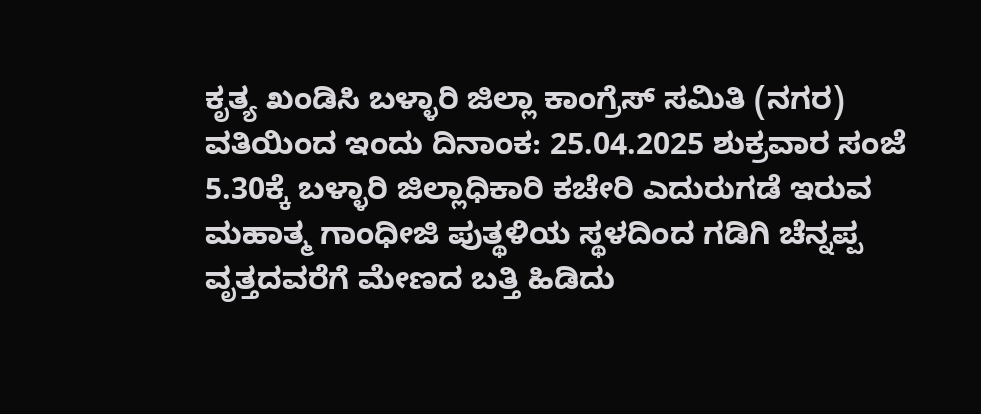ಕೃತ್ಯ ಖಂಡಿಸಿ ಬಳ್ಳಾರಿ ಜಿಲ್ಲಾ ಕಾಂಗ್ರೆಸ್ ಸಮಿತಿ (ನಗರ) ವತಿಯಿಂದ ಇಂದು ದಿನಾಂಕ: 25.04.2025 ಶುಕ್ರವಾರ ಸಂಜೆ 5.30ಕ್ಕೆ ಬಳ್ಳಾರಿ ಜಿಲ್ಲಾಧಿಕಾರಿ ಕಚೇರಿ ಎದುರುಗಡೆ ಇರುವ ಮಹಾತ್ಮ ಗಾಂಧೀಜಿ ಪುತ್ಥಳಿಯ ಸ್ಥಳದಿಂದ ಗಡಿಗಿ ಚೆನ್ನಪ್ಪ ವೃತ್ತದವರೆಗೆ ಮೇಣದ ಬತ್ತಿ ಹಿಡಿದು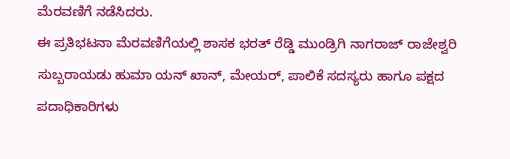ಮೆರವಣಿಗೆ ನಡೆಸಿದರು.
ಈ ಪ್ರತಿಭಟನಾ ಮೆರವಣಿಗೆಯಲ್ಲಿ ಶಾಸಕ ಭರತ್ ರೆಡ್ಡಿ ಮುಂಡ್ರಿಗಿ ನಾಗರಾಜ್ ರಾಜೇಶ್ವರಿ ಸುಬ್ಬರಾಯಡು ಹುಮಾ ಯನ್ ಖಾನ್, ಮೇಯರ್, ಪಾಲಿಕೆ ಸದಸ್ಯರು ಹಾಗೂ ಪಕ್ಷದ ಪದಾಧಿಕಾರಿಗಳು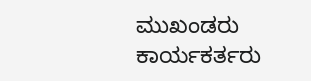ಮುಖಂಡರು ಕಾರ್ಯಕರ್ತರು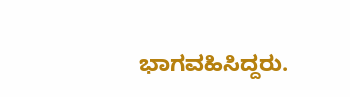ಭಾಗವಹಿಸಿದ್ದರು.